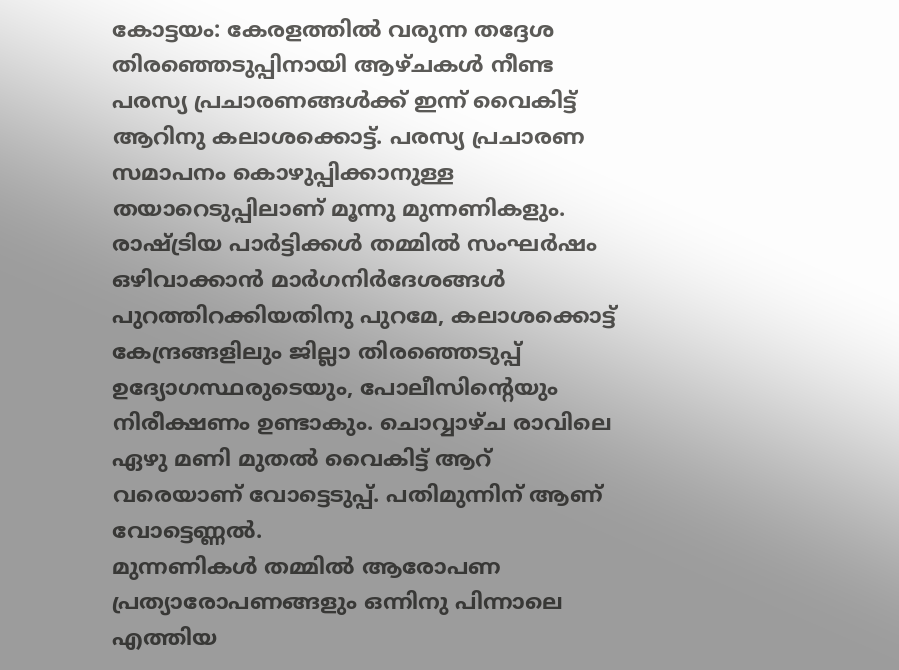കോട്ടയം: കേരളത്തിൽ വരുന്ന തദ്ദേശ തിരഞ്ഞെടുപ്പിനായി ആഴ്ചകൾ നീണ്ട പരസ്യ പ്രചാരണങ്ങൾക്ക് ഇന്ന് വൈകിട്ട് ആറിനു കലാശക്കൊട്ട്. പരസ്യ പ്രചാരണ സമാപനം കൊഴുപ്പിക്കാനുള്ള തയാറെടുപ്പിലാണ് മൂന്നു മുന്നണികളും.
രാഷ്ട്രിയ പാർട്ടിക്കൾ തമ്മിൽ സംഘർഷം ഒഴിവാക്കാൻ മാർഗനിർദേശങ്ങൾ പുറത്തിറക്കിയതിനു പുറമേ, കലാശക്കൊട്ട് കേന്ദ്രങ്ങളിലും ജില്ലാ തിരഞ്ഞെടുപ്പ് ഉദ്യോഗസ്ഥരുടെയും, പോലീസിന്റെയും നിരീക്ഷണം ഉണ്ടാകും. ചൊവ്വാഴ്ച രാവിലെ ഏഴു മണി മുതൽ വൈകിട്ട് ആറ് വരെയാണ് വോട്ടെടുപ്പ്. പതിമുന്നിന് ആണ് വോട്ടെണ്ണൽ.
മുന്നണികൾ തമ്മിൽ ആരോപണ പ്രത്യാരോപണങ്ങളും ഒന്നിനു പിന്നാലെ എത്തിയ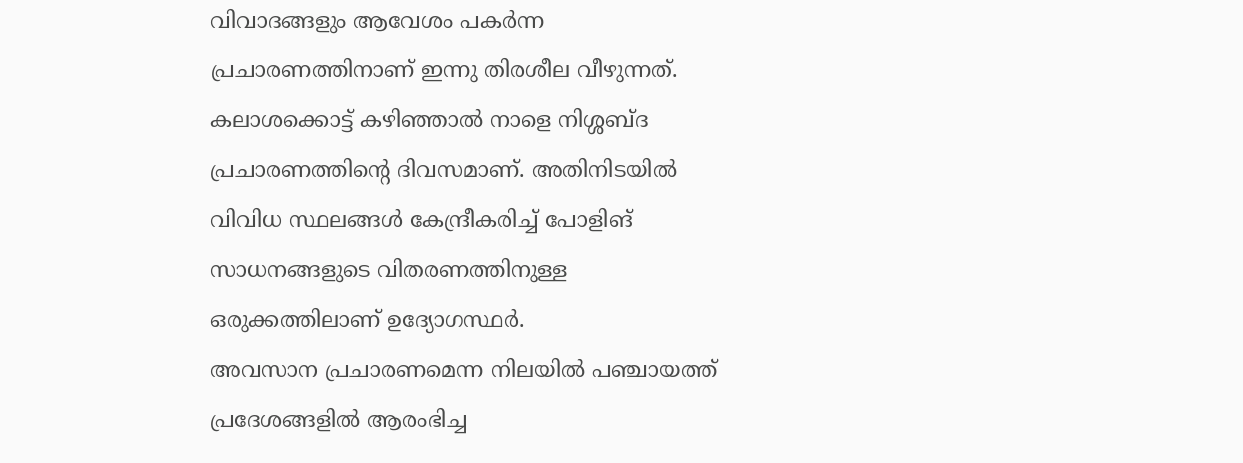വിവാദങ്ങളും ആവേശം പകർന്ന പ്രചാരണത്തിനാണ് ഇന്നു തിരശീല വീഴുന്നത്. കലാശക്കൊട്ട് കഴിഞ്ഞാൽ നാളെ നിശ്ശബ്ദ പ്രചാരണത്തിന്റെ ദിവസമാണ്. അതിനിടയിൽ വിവിധ സ്ഥലങ്ങൾ കേന്ദ്രീകരിച്ച് പോളിങ് സാധനങ്ങളുടെ വിതരണത്തിനുള്ള ഒരുക്കത്തിലാണ് ഉദ്യോഗസ്ഥർ.
അവസാന പ്രചാരണമെന്ന നിലയിൽ പഞ്ചായത്ത് പ്രദേശങ്ങളിൽ ആരംഭിച്ച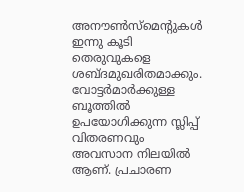അനൗൺസ്മെന്റുകൾ ഇന്നു കൂടി തെരുവുകളെ ശബ്ദമുഖരിതമാക്കും. വോട്ടർമാർക്കുള്ള ബൂത്തിൽ ഉപയോഗിക്കുന്ന സ്ലിപ്പ് വിതരണവും അവസാന നിലയിൽ ആണ്. പ്രചാരണ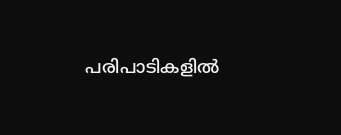പരിപാടികളിൽ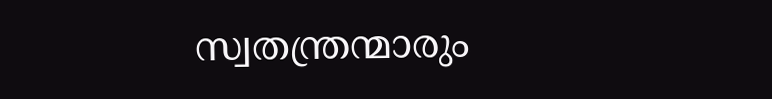സ്വതന്ത്രന്മാരും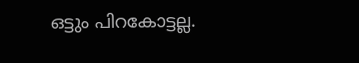ഒട്ടും പിറകോട്ടല്ല.